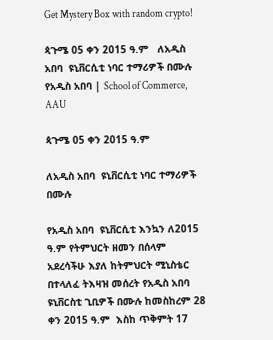Get Mystery Box with random crypto!

ጳጉሜ 05 ቀን 2015 ዓ.ም   ለአዲስ አበባ  ዩኒቨርሲቲ ነባር ተማሪዎች በሙሉ   የአዲስ አበባ | School of Commerce, AAU

ጳጉሜ 05 ቀን 2015 ዓ.ም

ለአዲስ አበባ  ዩኒቨርሲቲ ነባር ተማሪዎች በሙሉ

የአዲስ አበባ  ዩኒቨርሲቲ እንኳን ለ2015 ዓ.ም የትምህርት ዘመን በሰላም አደረሳችሁ እያለ ከትምህርት ሚኒስቴር በተላለፈ ትእዛዝ መሰረት የአዲስ አበባ ዩኒቨርስቲ ጊቢዎች በሙሉ ከመስከረም 28 ቀን 2015 ዓ.ም  እስከ ጥቅምት 17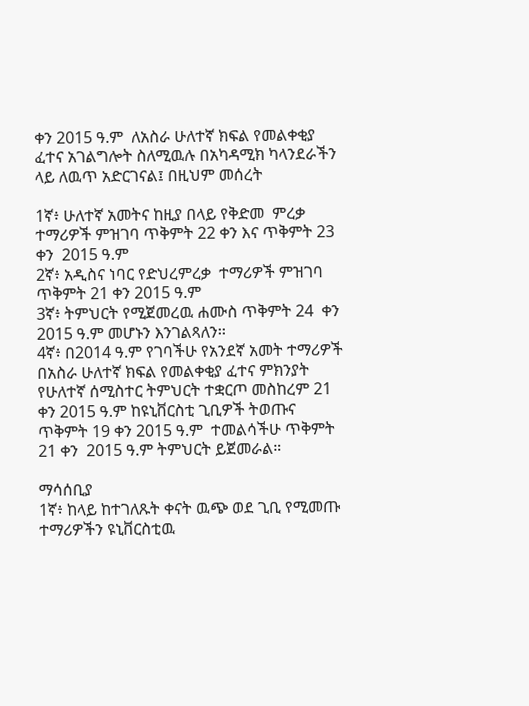ቀን 2015 ዓ.ም  ለአስራ ሁለተኛ ክፍል የመልቀቂያ ፈተና አገልግሎት ስለሚዉሉ በአካዳሚክ ካላንደራችን ላይ ለዉጥ አድርገናል፤ በዚህም መሰረት

1ኛ፥ ሁለተኛ አመትና ከዚያ በላይ የቅድመ  ምረቃ  ተማሪዎች ምዝገባ ጥቅምት 22 ቀን እና ጥቅምት 23 ቀን  2015 ዓ.ም
2ኛ፥ አዲስና ነባር የድህረምረቃ  ተማሪዎች ምዝገባ  ጥቅምት 21 ቀን 2015 ዓ.ም
3ኛ፥ ትምህርት የሚጀመረዉ ሐሙስ ጥቅምት 24  ቀን 2015 ዓ.ም መሆኑን እንገልጻለን፡፡
4ኛ፥ በ2014 ዓ.ም የገባችሁ የአንደኛ አመት ተማሪዎች በአስራ ሁለተኛ ክፍል የመልቀቂያ ፈተና ምክንያት የሁለተኛ ሰሚስተር ትምህርት ተቋርጦ መስከረም 21 ቀን 2015 ዓ.ም ከዩኒቨርስቲ ጊቢዎች ትወጡና ጥቅምት 19 ቀን 2015 ዓ.ም  ተመልሳችሁ ጥቅምት 21 ቀን  2015 ዓ.ም ትምህርት ይጀመራል።

ማሳሰቢያ
1ኛ፥ ከላይ ከተገለጹት ቀናት ዉጭ ወደ ጊቢ የሚመጡ ተማሪዎችን ዩኒቨርስቲዉ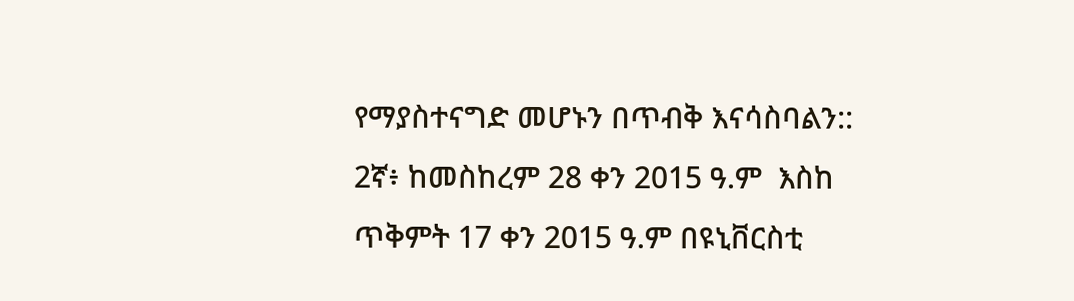የማያስተናግድ መሆኑን በጥብቅ እናሳስባልን::
2ኛ፥ ከመስከረም 28 ቀን 2015 ዓ.ም  እስከ ጥቅምት 17 ቀን 2015 ዓ.ም በዩኒቨርስቲ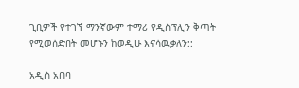ጊቢዎች የተገኘ ማንኛውም ተማሪ የዲስፕሊን ቅጣት የሚወሰድበት መሆኑን ከወዲሁ እናሳዉቃለን::

አዲስ አበባ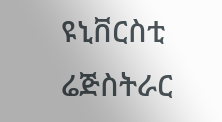ዩኒቨርስቲ ሬጅስትራር